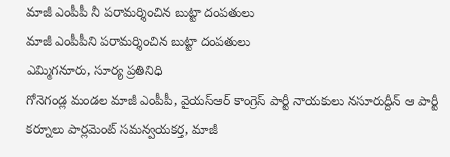మాజీ ఎంపీపీ నీ పరామర్శించిన బుట్టా దంపతులు
మాజీ ఎంపీపీని పరామర్శించిన బుట్టా దంపతులు
ఎమ్మిగనూరు, సూర్య ప్రతినిధి
గోనెగండ్ల మండల మాజీ ఎంపీపీ, వైయస్ఆర్ కాంగ్రెస్ పార్టీ నాయకులు నసూరుద్దీన్ ఆ పార్టీ కర్నూలు పార్లమెంట్ సమన్వయకర్త, మాజీ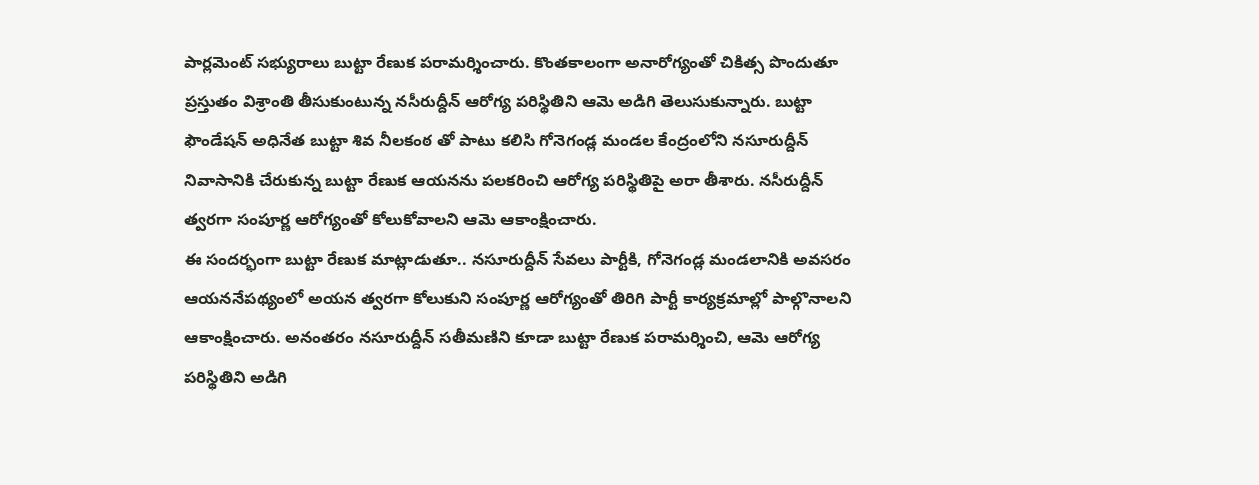పార్లమెంట్ సభ్యురాలు బుట్టా రేణుక పరామర్శించారు. కొంతకాలంగా అనారోగ్యంతో చికిత్స పొందుతూ ప్రస్తుతం విశ్రాంతి తీసుకుంటున్న నసీరుద్దీన్ ఆరోగ్య పరిస్థితిని ఆమె అడిగి తెలుసుకున్నారు. బుట్టా ఫౌండేషన్ అధినేత బుట్టా శివ నీలకంఠ తో పాటు కలిసి గోనెగండ్ల మండల కేంద్రంలోని నసూరుద్దీన్ నివాసానికి చేరుకున్న బుట్టా రేణుక ఆయనను పలకరించి ఆరోగ్య పరిస్థితిపై అరా తీశారు. నసీరుద్దీన్ త్వరగా సంపూర్ణ ఆరోగ్యంతో కోలుకోవాలని ఆమె ఆకాంక్షించారు.
ఈ సందర్భంగా బుట్టా రేణుక మాట్లాడుతూ.. నసూరుద్దీన్ సేవలు పార్టీకి, గోనెగండ్ల మండలానికి అవసరం ఆయననేపథ్యంలో అయన త్వరగా కోలుకుని సంపూర్ణ ఆరోగ్యంతో తిరిగి పార్టీ కార్యక్రమాల్లో పాల్గొనాలని ఆకాంక్షించారు. అనంతరం నసూరుద్దీన్ సతీమణిని కూడా బుట్టా రేణుక పరామర్శించి, ఆమె ఆరోగ్య పరిస్థితిని అడిగి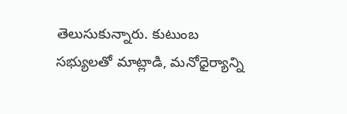తెలుసుకున్నారు. కుటుంబ సభ్యులతో మాట్లాడి, మనోధైర్యాన్ని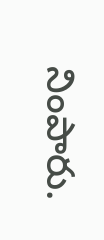నింపారు.